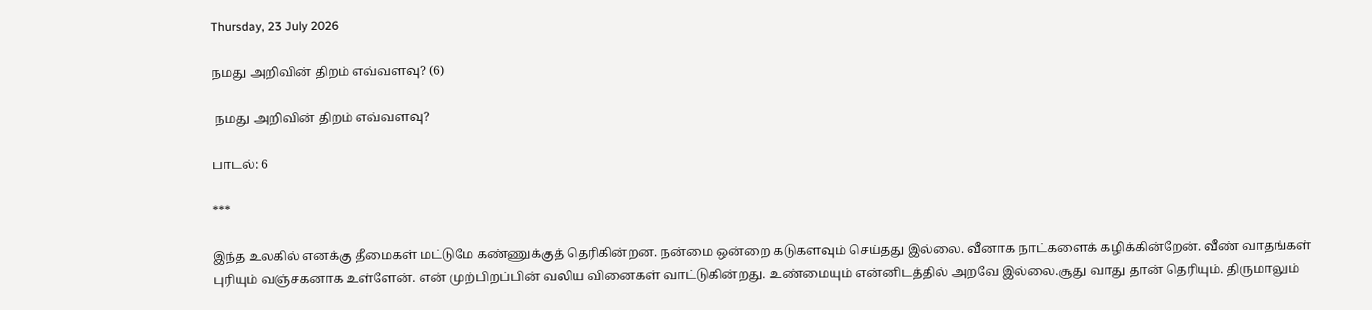Thursday, 23 July 2026

நமது அறிவின் திறம் எவ்வளவு? (6)

 நமது அறிவின் திறம் எவ்வளவு?

பாடல்: 6

***

இந்த உலகில் எனக்கு தீமைகள் மட்டுமே கண்ணுக்குத் தெரிகின்றன. நன்மை ஒன்றை கடுகளவும் செய்தது இல்லை. வீனாக நாட்களைக் கழிக்கின்றேன். வீண் வாதங்கள் புரியும் வஞ்சகனாக உள்ளேன். என் முற்பிறப்பின் வலிய வினைகள் வாட்டுகின்றது. உண்மையும் என்னிடத்தில் அறவே இல்லை.சூது வாது தான் தெரியும். திருமாலும்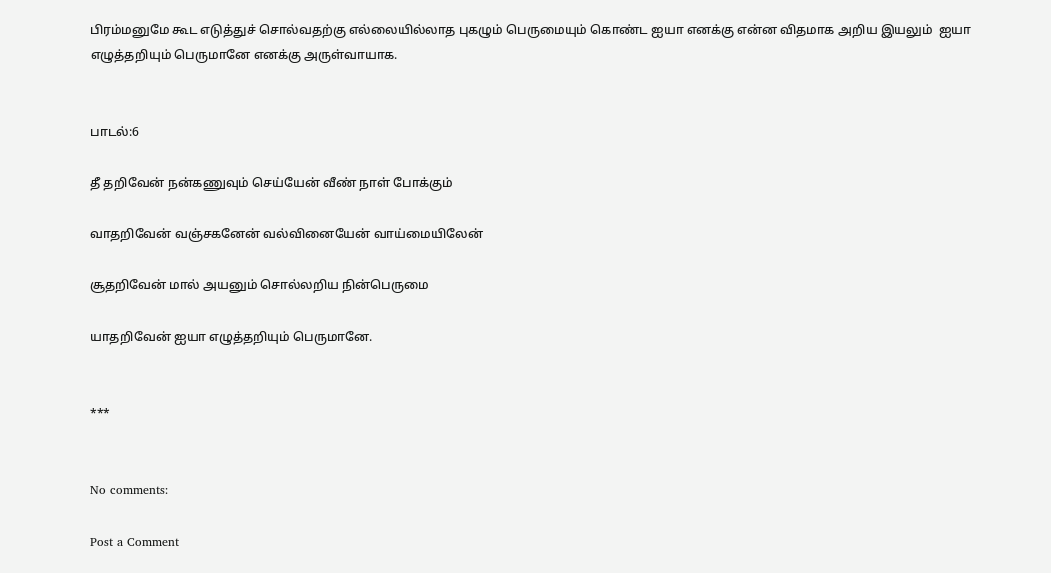பிரம்மனுமே கூட எடுத்துச் சொல்வதற்கு எல்லையில்லாத புகழும் பெருமையும் கொண்ட ஐயா எனக்கு என்ன விதமாக அறிய இயலும்  ஐயா எழுத்தறியும் பெருமானே எனக்கு அருள்வாயாக.


பாடல்:6

தீ தறிவேன் நன்கணுவும் செய்யேன் வீண் நாள் போக்கும்

வாதறிவேன் வஞ்சகனேன் வல்வினையேன் வாய்மையிலேன்

சூதறிவேன் மால் அயனும் சொல்லறிய நின்பெருமை

யாதறிவேன் ஐயா எழுத்தறியும் பெருமானே.


***


No comments:

Post a Comment